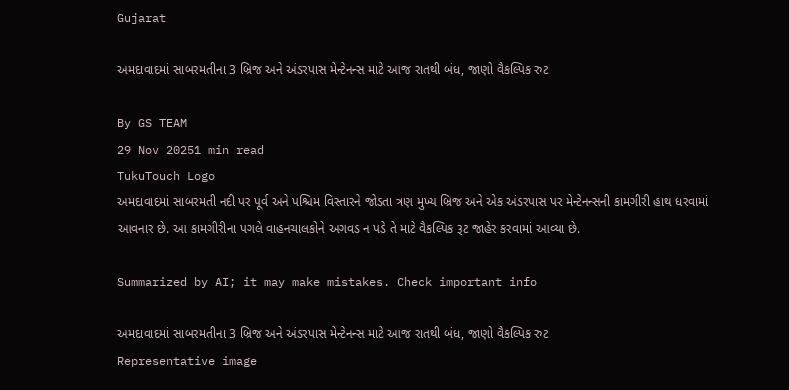Gujarat

અમદાવાદમાં સાબરમતીના 3 બ્રિજ અને અંડરપાસ મેન્ટેનન્સ માટે આજ રાતથી બંધ, જાણો વૈકલ્પિક રુટ

By GS TEAM
29 Nov 20251 min read
TukuTouch Logo
અમદાવાદમાં સાબરમતી નદી પર પૂર્વ અને પશ્ચિમ વિસ્તારને જોડતા ત્રણ મુખ્ય બ્રિજ અને એક અંડરપાસ પર મેન્ટેનન્સની કામગીરી હાથ ધરવામાં આવનાર છે. આ કામગીરીના પગલે વાહનચાલકોને અગવડ ન પડે તે માટે વૈકલ્પિક રૂટ જાહેર કરવામાં આવ્યા છે.

Summarized by AI; it may make mistakes. Check important info

અમદાવાદમાં સાબરમતીના 3 બ્રિજ અને અંડરપાસ મેન્ટેનન્સ માટે આજ રાતથી બંધ, જાણો વૈકલ્પિક રુટ
Representative image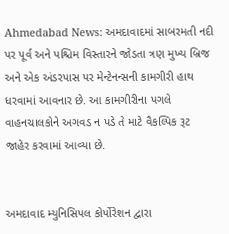Ahmedabad News: અમદાવાદમાં સાબરમતી નદી પર પૂર્વ અને પશ્ચિમ વિસ્તારને જોડતા ત્રણ મુખ્ય બ્રિજ અને એક અંડરપાસ પર મેન્ટેનન્સની કામગીરી હાથ ધરવામાં આવનાર છે. આ કામગીરીના પગલે વાહનચાલકોને અગવડ ન પડે તે માટે વૈકલ્પિક રૂટ જાહેર કરવામાં આવ્યા છે.


અમદાવાદ મ્યુનિસિપલ કોર્પોરેશન દ્વારા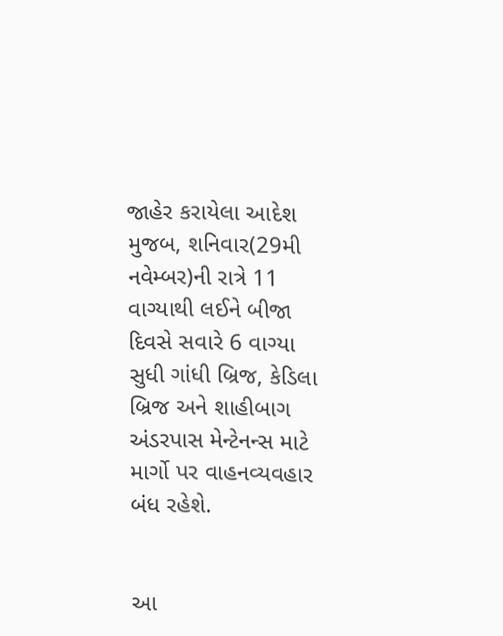જાહેર કરાયેલા આદેશ મુજબ, શનિવાર(29મી નવેમ્બર)ની રાત્રે 11 વાગ્યાથી લઈને બીજા દિવસે સવારે 6 વાગ્યા સુધી ગાંધી બ્રિજ, કેડિલા બ્રિજ અને શાહીબાગ અંડરપાસ મેન્ટેનન્સ માટે માર્ગો પર વાહનવ્યવહાર બંધ રહેશે.


આ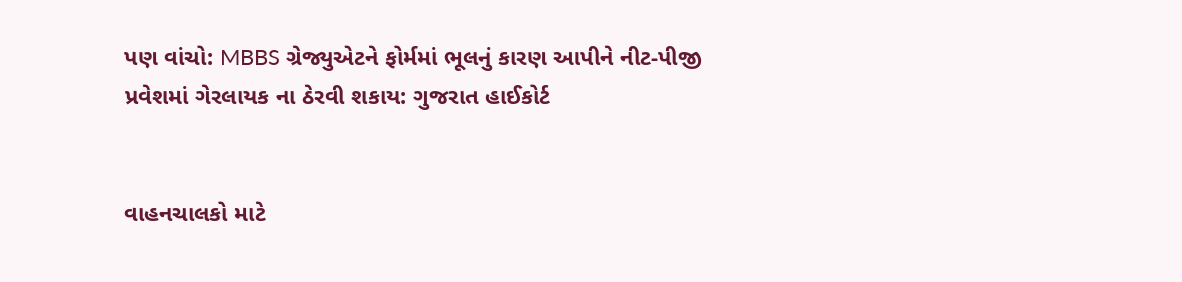પણ વાંચો: MBBS ગ્રેજ્યુએટને ફોર્મમાં ભૂલનું કારણ આપીને નીટ-પીજી પ્રવેશમાં ગેરલાયક ના ઠેરવી શકાય: ગુજરાત હાઈકોર્ટ


વાહનચાલકો માટે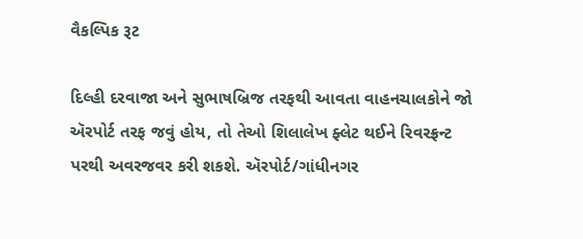વૈકલ્પિક રૂટ

દિલ્હી દરવાજા અને સુભાષબ્રિજ તરફથી આવતા વાહનચાલકોને જો ઍરપોર્ટ તરફ જવું હોય, તો તેઓ શિલાલેખ ફ્લેટ થઈને રિવરફ્રન્ટ પરથી અવરજવર કરી શકશે. ઍરપોર્ટ/ગાંધીનગર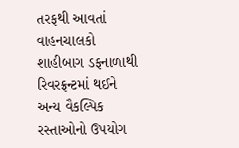તરફથી આવતાં વાહનચાલકો શાહીબાગ ડફનાળાથી રિવરફ્રન્ટમાં થઈને અન્ય વૈકલ્પિક રસ્તાઓનો ઉપયોગ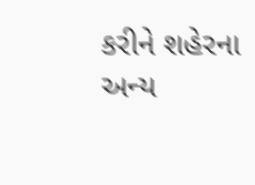કરીને શહેરના અન્ય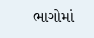ભાગોમાં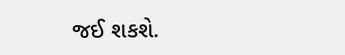જઈ શકશે.